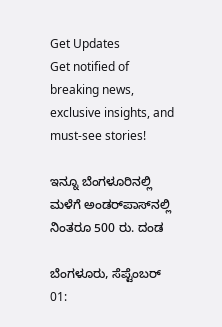Get Updates
Get notified of breaking news, exclusive insights, and must-see stories!

ಇನ್ನೂ ಬೆಂಗಳೂರಿನಲ್ಲಿ ಮಳೆಗೆ ಅಂಡರ್‌ಪಾಸ್‌ನಲ್ಲಿ ನಿಂತರೂ 500 ರು. ದಂಡ

ಬೆಂಗಳೂರು, ಸೆಪ್ಟೆಂಬರ್‌ 01: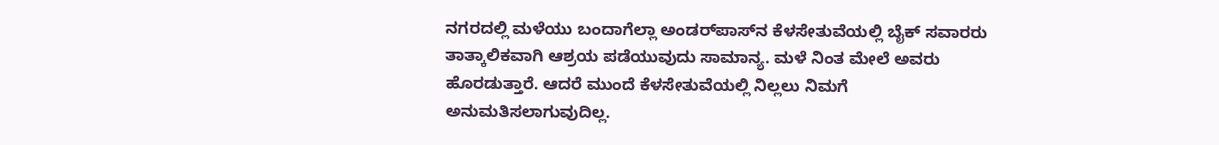ನಗರದಲ್ಲಿ ಮಳೆಯು ಬಂದಾಗೆಲ್ಲಾ ಅಂಡರ್‌ಪಾಸ್‌ನ ಕೆಳಸೇತುವೆಯಲ್ಲಿ ಬೈಕ್ ಸವಾರರು ತಾತ್ಕಾಲಿಕವಾಗಿ ಆಶ್ರಯ ಪಡೆಯುವುದು ಸಾಮಾನ್ಯ. ಮಳೆ ನಿಂತ ಮೇಲೆ ಅವರು ಹೊರಡುತ್ತಾರೆ. ಆದರೆ ಮುಂದೆ ಕೆಳಸೇತುವೆಯಲ್ಲಿ ನಿಲ್ಲಲು ನಿಮಗೆ ಅನುಮತಿಸಲಾಗುವುದಿಲ್ಲ.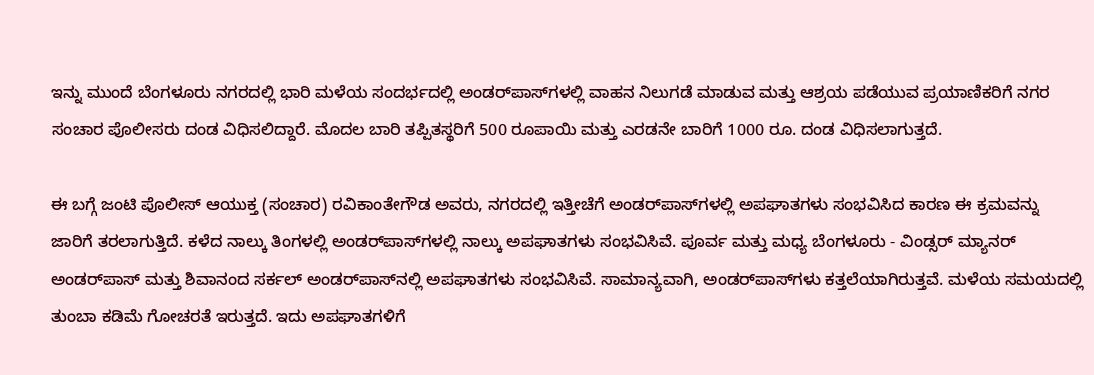ಇನ್ನು ಮುಂದೆ ಬೆಂಗಳೂರು ನಗರದಲ್ಲಿ ಭಾರಿ ಮಳೆಯ ಸಂದರ್ಭದಲ್ಲಿ ಅಂಡರ್‌ಪಾಸ್‌ಗಳಲ್ಲಿ ವಾಹನ ನಿಲುಗಡೆ ಮಾಡುವ ಮತ್ತು ಆಶ್ರಯ ಪಡೆಯುವ ಪ್ರಯಾಣಿಕರಿಗೆ ನಗರ ಸಂಚಾರ ಪೊಲೀಸರು ದಂಡ ವಿಧಿಸಲಿದ್ದಾರೆ. ಮೊದಲ ಬಾರಿ ತಪ್ಪಿತಸ್ಥರಿಗೆ 500 ರೂಪಾಯಿ ಮತ್ತು ಎರಡನೇ ಬಾರಿಗೆ 1000 ರೂ. ದಂಡ ವಿಧಿಸಲಾಗುತ್ತದೆ.

ಈ ಬಗ್ಗೆ ಜಂಟಿ ಪೊಲೀಸ್ ಆಯುಕ್ತ (ಸಂಚಾರ) ರವಿಕಾಂತೇಗೌಡ ಅವರು, ನಗರದಲ್ಲಿ ಇತ್ತೀಚೆಗೆ ಅಂಡರ್‌ಪಾಸ್‌ಗಳಲ್ಲಿ ಅಪಘಾತಗಳು ಸಂಭವಿಸಿದ ಕಾರಣ ಈ ಕ್ರಮವನ್ನು ಜಾರಿಗೆ ತರಲಾಗುತ್ತಿದೆ. ಕಳೆದ ನಾಲ್ಕು ತಿಂಗಳಲ್ಲಿ ಅಂಡರ್‌ಪಾಸ್‌ಗಳಲ್ಲಿ ನಾಲ್ಕು ಅಪಘಾತಗಳು ಸಂಭವಿಸಿವೆ. ಪೂರ್ವ ಮತ್ತು ಮಧ್ಯ ಬೆಂಗಳೂರು - ವಿಂಡ್ಸರ್ ಮ್ಯಾನರ್ ಅಂಡರ್‌ಪಾಸ್ ಮತ್ತು ಶಿವಾನಂದ ಸರ್ಕಲ್ ಅಂಡರ್‌ಪಾಸ್‌ನಲ್ಲಿ ಅಪಘಾತಗಳು ಸಂಭವಿಸಿವೆ. ಸಾಮಾನ್ಯವಾಗಿ, ಅಂಡರ್‌ಪಾಸ್‌ಗಳು ಕತ್ತಲೆಯಾಗಿರುತ್ತವೆ. ಮಳೆಯ ಸಮಯದಲ್ಲಿ ತುಂಬಾ ಕಡಿಮೆ ಗೋಚರತೆ ಇರುತ್ತದೆ. ಇದು ಅಪಘಾತಗಳಿಗೆ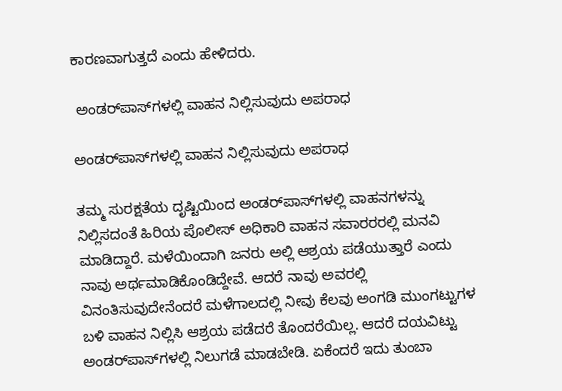ಕಾರಣವಾಗುತ್ತದೆ ಎಂದು ಹೇಳಿದರು.

 ಅಂಡರ್‌ಪಾಸ್‌ಗಳಲ್ಲಿ ವಾಹನ ನಿಲ್ಲಿಸುವುದು ಅಪರಾಧ

ಅಂಡರ್‌ಪಾಸ್‌ಗಳಲ್ಲಿ ವಾಹನ ನಿಲ್ಲಿಸುವುದು ಅಪರಾಧ

ತಮ್ಮ ಸುರಕ್ಷತೆಯ ದೃಷ್ಟಿಯಿಂದ ಅಂಡರ್‌ಪಾಸ್‌ಗಳಲ್ಲಿ ವಾಹನಗಳನ್ನು ನಿಲ್ಲಿಸದಂತೆ ಹಿರಿಯ ಪೊಲೀಸ್ ಅಧಿಕಾರಿ ವಾಹನ ಸವಾರರರಲ್ಲಿ ಮನವಿ ಮಾಡಿದ್ದಾರೆ. ಮಳೆಯಿಂದಾಗಿ ಜನರು ಅಲ್ಲಿ ಆಶ್ರಯ ಪಡೆಯುತ್ತಾರೆ ಎಂದು ನಾವು ಅರ್ಥಮಾಡಿಕೊಂಡಿದ್ದೇವೆ. ಆದರೆ ನಾವು ಅವರಲ್ಲಿ ವಿನಂತಿಸುವುದೇನೆಂದರೆ ಮಳೆಗಾಲದಲ್ಲಿ ನೀವು ಕೆಲವು ಅಂಗಡಿ ಮುಂಗಟ್ಟುಗಳ ಬಳಿ ವಾಹನ ನಿಲ್ಲಿಸಿ ಆಶ್ರಯ ಪಡೆದರೆ ತೊಂದರೆಯಿಲ್ಲ. ಆದರೆ ದಯವಿಟ್ಟು ಅಂಡರ್‌ಪಾಸ್‌ಗಳಲ್ಲಿ ನಿಲುಗಡೆ ಮಾಡಬೇಡಿ. ಏಕೆಂದರೆ ಇದು ತುಂಬಾ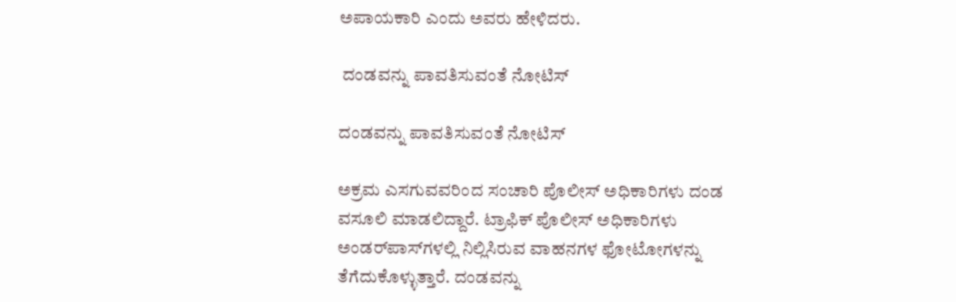ಅಪಾಯಕಾರಿ ಎಂದು ಅವರು ಹೇಳಿದರು.

 ದಂಡವನ್ನು ಪಾವತಿಸುವಂತೆ ನೋಟಿಸ್

ದಂಡವನ್ನು ಪಾವತಿಸುವಂತೆ ನೋಟಿಸ್

ಅಕ್ರಮ ಎಸಗುವವರಿಂದ ಸಂಚಾರಿ ಪೊಲೀಸ್ ಅಧಿಕಾರಿಗಳು ದಂಡ ವಸೂಲಿ ಮಾಡಲಿದ್ದಾರೆ. ಟ್ರಾಫಿಕ್ ಪೊಲೀಸ್ ಅಧಿಕಾರಿಗಳು ಅಂಡರ್‌ಪಾಸ್‌ಗಳಲ್ಲಿ ನಿಲ್ಲಿಸಿರುವ ವಾಹನಗಳ ಫೋಟೋಗಳನ್ನು ತೆಗೆದುಕೊಳ್ಳುತ್ತಾರೆ. ದಂಡವನ್ನು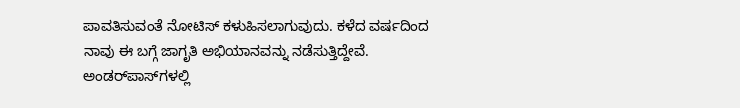ಪಾವತಿಸುವಂತೆ ನೋಟಿಸ್ ಕಳುಹಿಸಲಾಗುವುದು. ಕಳೆದ ವರ್ಷದಿಂದ ನಾವು ಈ ಬಗ್ಗೆ ಜಾಗೃತಿ ಅಭಿಯಾನವನ್ನು ನಡೆಸುತ್ತಿದ್ದೇವೆ. ಅಂಡರ್‌ಪಾಸ್‌ಗಳಲ್ಲಿ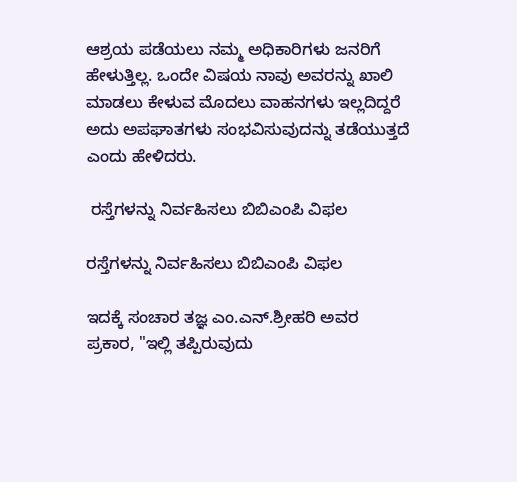ಆಶ್ರಯ ಪಡೆಯಲು ನಮ್ಮ ಅಧಿಕಾರಿಗಳು ಜನರಿಗೆ ಹೇಳುತ್ತಿಲ್ಲ. ಒಂದೇ ವಿಷಯ ನಾವು ಅವರನ್ನು ಖಾಲಿ ಮಾಡಲು ಕೇಳುವ ಮೊದಲು ವಾಹನಗಳು ಇಲ್ಲದಿದ್ದರೆ ಅದು ಅಪಘಾತಗಳು ಸಂಭವಿಸುವುದನ್ನು ತಡೆಯುತ್ತದೆ ಎಂದು ಹೇಳಿದರು.

 ರಸ್ತೆಗಳನ್ನು ನಿರ್ವಹಿಸಲು ಬಿಬಿಎಂಪಿ ವಿಫಲ

ರಸ್ತೆಗಳನ್ನು ನಿರ್ವಹಿಸಲು ಬಿಬಿಎಂಪಿ ವಿಫಲ

ಇದಕ್ಕೆ ಸಂಚಾರ ತಜ್ಞ ಎಂ.ಎನ್.ಶ್ರೀಹರಿ ಅವರ ಪ್ರಕಾರ, "ಇಲ್ಲಿ ತಪ್ಪಿರುವುದು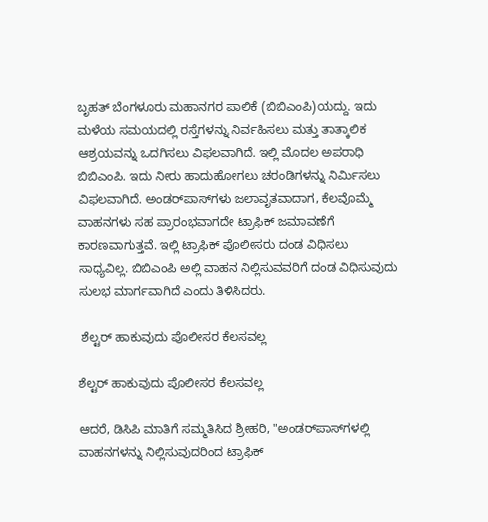ಬೃಹತ್ ಬೆಂಗಳೂರು ಮಹಾನಗರ ಪಾಲಿಕೆ (ಬಿಬಿಎಂಪಿ)ಯದ್ದು. ಇದು ಮಳೆಯ ಸಮಯದಲ್ಲಿ ರಸ್ತೆಗಳನ್ನು ನಿರ್ವಹಿಸಲು ಮತ್ತು ತಾತ್ಕಾಲಿಕ ಆಶ್ರಯವನ್ನು ಒದಗಿಸಲು ವಿಫಲವಾಗಿದೆ. ಇಲ್ಲಿ ಮೊದಲ ಅಪರಾಧಿ ಬಿಬಿಎಂಪಿ. ಇದು ನೀರು ಹಾದುಹೋಗಲು ಚರಂಡಿಗಳನ್ನು ನಿರ್ಮಿಸಲು ವಿಫಲವಾಗಿದೆ. ಅಂಡರ್‌ಪಾಸ್‌ಗಳು ಜಲಾವೃತವಾದಾಗ, ಕೆಲವೊಮ್ಮೆ ವಾಹನಗಳು ಸಹ ಪ್ರಾರಂಭವಾಗದೇ ಟ್ರಾಫಿಕ್ ಜಮಾವಣೆಗೆ ಕಾರಣವಾಗುತ್ತವೆ. ಇಲ್ಲಿ ಟ್ರಾಫಿಕ್ ಪೊಲೀಸರು ದಂಡ ವಿಧಿಸಲು ಸಾಧ್ಯವಿಲ್ಲ. ಬಿಬಿಎಂಪಿ ಅಲ್ಲಿ ವಾಹನ ನಿಲ್ಲಿಸುವವರಿಗೆ ದಂಡ ವಿಧಿಸುವುದು ಸುಲಭ ಮಾರ್ಗವಾಗಿದೆ ಎಂದು ತಿಳಿಸಿದರು.

 ಶೆಲ್ಟರ್‌ ಹಾಕುವುದು ಪೊಲೀಸರ ಕೆಲಸವಲ್ಲ

ಶೆಲ್ಟರ್‌ ಹಾಕುವುದು ಪೊಲೀಸರ ಕೆಲಸವಲ್ಲ

ಆದರೆ, ಡಿಸಿಪಿ ಮಾತಿಗೆ ಸಮ್ಮತಿಸಿದ ಶ್ರೀಹರಿ, "ಅಂಡರ್‌ಪಾಸ್‌ಗಳಲ್ಲಿ ವಾಹನಗಳನ್ನು ನಿಲ್ಲಿಸುವುದರಿಂದ ಟ್ರಾಫಿಕ್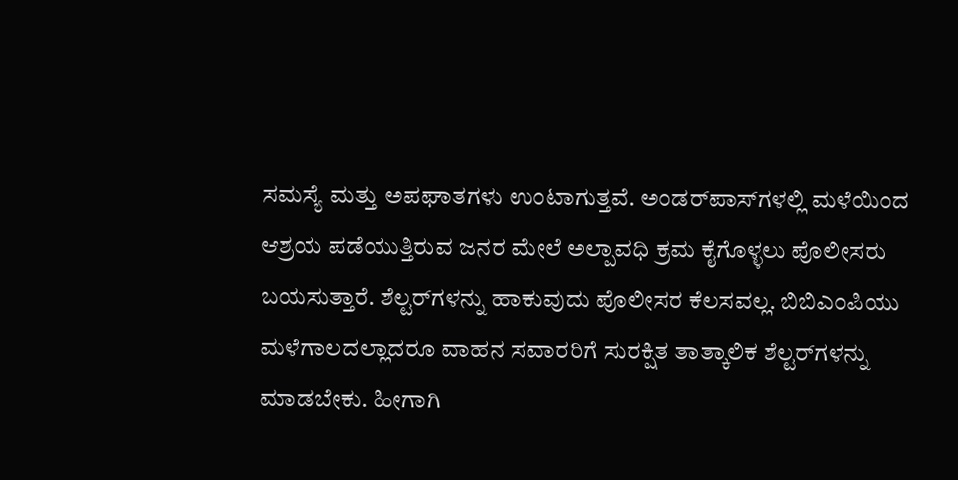ಸಮಸ್ಯೆ ಮತ್ತು ಅಪಘಾತಗಳು ಉಂಟಾಗುತ್ತವೆ. ಅಂಡರ್‌ಪಾಸ್‌ಗಳಲ್ಲಿ ಮಳೆಯಿಂದ ಆಶ್ರಯ ಪಡೆಯುತ್ತಿರುವ ಜನರ ಮೇಲೆ ಅಲ್ಪಾವಧಿ ಕ್ರಮ ಕೈಗೊಳ್ಳಲು ಪೊಲೀಸರು ಬಯಸುತ್ತಾರೆ. ಶೆಲ್ಟರ್‌ಗಳನ್ನು ಹಾಕುವುದು ಪೊಲೀಸರ ಕೆಲಸವಲ್ಲ. ಬಿಬಿಎಂಪಿಯು ಮಳೆಗಾಲದಲ್ಲಾದರೂ ವಾಹನ ಸವಾರರಿಗೆ ಸುರಕ್ಷಿತ ತಾತ್ಕಾಲಿಕ ಶೆಲ್ಟರ್‌ಗಳನ್ನು ಮಾಡಬೇಕು. ಹೀಗಾಗಿ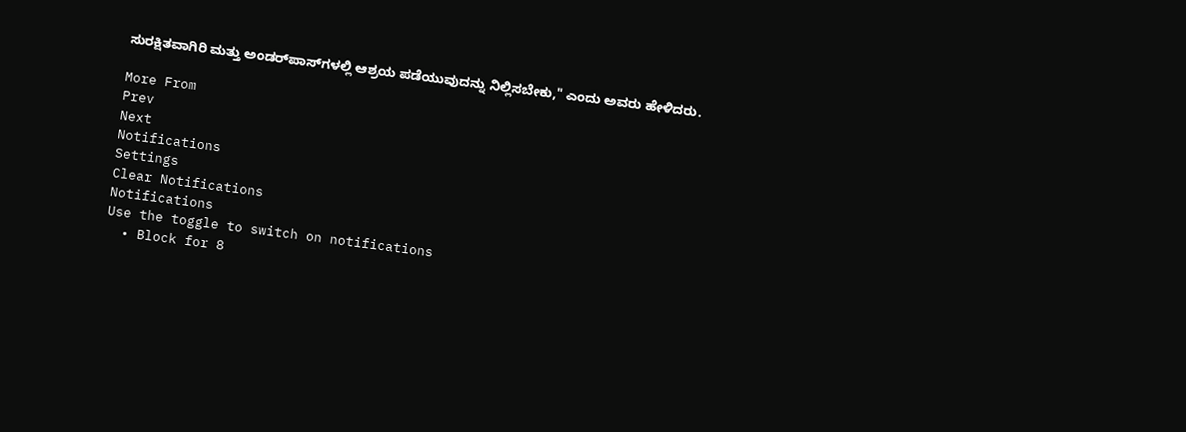ಸುರಕ್ಷಿತವಾಗಿರಿ ಮತ್ತು ಅಂಡರ್‌ಪಾಸ್‌ಗಳಲ್ಲಿ ಆಶ್ರಯ ಪಡೆಯುವುದನ್ನು ನಿಲ್ಲಿಸಬೇಕು," ಎಂದು ಅವರು ಹೇಳಿದರು.

More From
Prev
Next
Notifications
Settings
Clear Notifications
Notifications
Use the toggle to switch on notifications
  • Block for 8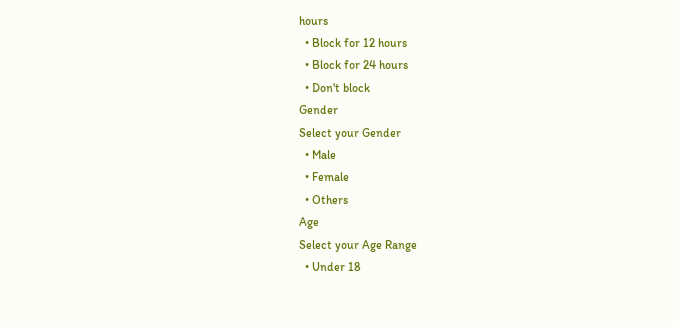hours
  • Block for 12 hours
  • Block for 24 hours
  • Don't block
Gender
Select your Gender
  • Male
  • Female
  • Others
Age
Select your Age Range
  • Under 18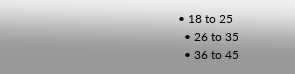• 18 to 25
  • 26 to 35
  • 36 to 45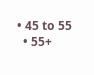• 45 to 55
  • 55+